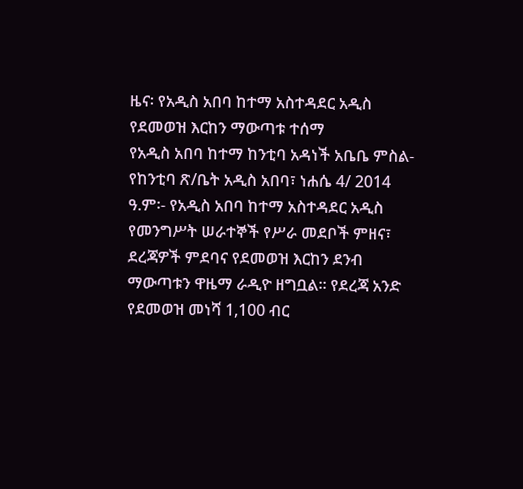ዜና፡ የአዲስ አበባ ከተማ አስተዳደር አዲስ የደመወዝ እርከን ማውጣቱ ተሰማ
የአዲስ አበባ ከተማ ከንቲባ አዳነች አቤቤ ምስል- የከንቲባ ጽ/ቤት አዲስ አበባ፣ ነሐሴ 4/ 2014 ዓ.ም፡- የአዲስ አበባ ከተማ አስተዳደር አዲስ የመንግሥት ሠራተኞች የሥራ መደቦች ምዘና፣ ደረጃዎች ምደባና የደመወዝ እርከን ደንብ ማውጣቱን ዋዜማ ራዲዮ ዘግቧል፡፡ የደረጃ አንድ የደመወዝ መነሻ 1,100 ብር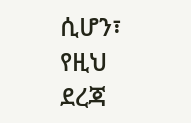ሲሆን፣ የዚህ ደረጃ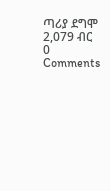ጣሪያ ደግሞ 2,079 ብር
0 Comments